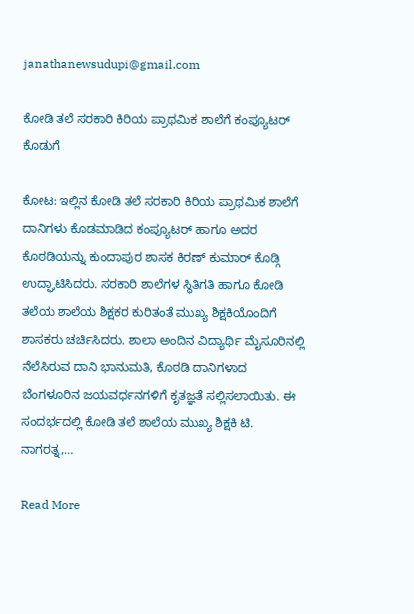janathanewsudupi@gmail.com

ಕೋಡಿ ತಲೆ ಸರಕಾರಿ ಕಿರಿಯ ಪ್ರಾಥಮಿಕ ಶಾಲೆಗೆ ಕಂಪ್ಯೂಟರ್ ಕೊಡುಗೆ

ಕೋಟ: ಇಲ್ಲಿನ ಕೋಡಿ ತಲೆ ಸರಕಾರಿ ಕಿರಿಯ ಪ್ರಾಥಮಿಕ ಶಾಲೆಗೆ ದಾನಿಗಳು ಕೊಡಮಾಡಿದ ಕಂಪ್ಯೂಟರ್ ಹಾಗೂ ಅದರ ಕೊಠಡಿಯನ್ನು ಕುಂದಾಪುರ ಶಾಸಕ ಕಿರಣ್ ಕುಮಾರ್ ಕೊಡ್ಗಿ ಉದ್ಘಾಟಿಸಿದರು. ಸರಕಾರಿ ಶಾಲೆಗಳ ಸ್ಥಿತಿಗತಿ ಹಾಗೂ ಕೋಡಿ ತಲೆಯ ಶಾಲೆಯ ಶಿಕ್ಷಕರ ಕುರಿತಂತೆ ಮುಖ್ಯ ಶಿಕ್ಷಕಿಯೊಂದಿಗೆ ಶಾಸಕರು ಚರ್ಚಿಸಿದರು. ಶಾಲಾ ಅಂದಿನ ವಿದ್ಯಾರ್ಥಿ ಮೈಸೂರಿನಲ್ಲಿ ನೆಲೆಸಿರುವ ದಾನಿ ಭಾನುಮತಿ, ಕೊಠಡಿ ದಾನಿಗಳಾದ ಬೆಂಗಳೂರಿನ ಜಯವರ್ಧನಗಳಿಗೆ ಕೃತಜ್ಞತೆ ಸಲ್ಲಿಸಲಾಯಿತು. ಈ ಸಂದರ್ಭದಲ್ಲಿ ಕೋಡಿ ತಲೆ ಶಾಲೆಯ ಮುಖ್ಯ ಶಿಕ್ಷಕಿ ಟಿ. ನಾಗರತ್ನ,…

Read More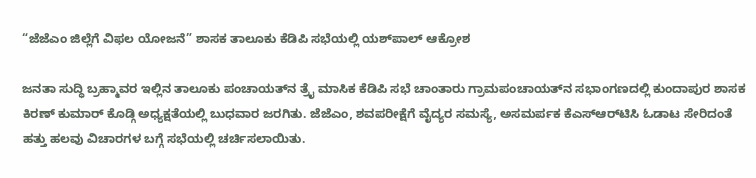“ಜೆಜೆಎಂ ಜಿಲ್ಲೆಗೆ ವಿಫಲ ಯೋಜನೆ” ಶಾಸಕ ತಾಲೂಕು ಕೆಡಿಪಿ ಸಭೆಯಲ್ಲಿ ಯಶ್‌ಪಾಲ್‌ ಆಕ್ರೋಶ

ಜನತಾ ಸುದ್ಧಿ ಬ್ರಹ್ಮಾವರ ಇಲ್ಲಿನ ತಾಲೂಕು ಪಂಚಾಯತ್‌ನ ತ್ರೈ ಮಾಸಿಕ ಕೆಡಿಪಿ ಸಭೆ ಚಾಂತಾರು ಗ್ರಾಮಪಂಚಾಯತ್‌ನ ಸಭಾಂಗಣದಲ್ಲಿ ಕುಂದಾಪುರ ಶಾಸಕ ಕಿರಣ್‌ ಕುಮಾರ್‌ ಕೊಡ್ಗಿ ಅಧ್ಯಕ್ಷತೆಯಲ್ಲಿ ಬುಧವಾರ ಜರಗಿತು. ಜೆಜೆಎಂ, ಶವಪರೀಕ್ಷೆಗೆ ವೈದ್ಯರ ಸಮಸ್ಯೆ, ಅಸಮರ್ಪಕ ಕೆಎಸ್‌ಆರ್‌ಟಿಸಿ ಓಡಾಟ ಸೇರಿದಂತೆ ಹತ್ತು ಹಲವು ವಿಚಾರಗಳ ಬಗ್ಗೆ ಸಭೆಯಲ್ಲಿ ಚರ್ಚಿಸಲಾಯಿತು.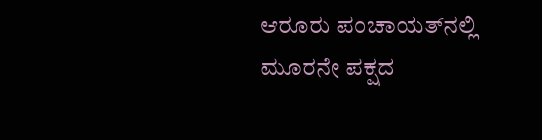ಆರೂರು ಪಂಚಾಯತ್‌ನಲ್ಲಿ  ಮೂರನೇ ಪಕ್ಷದ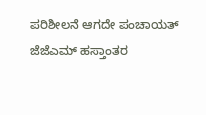ಪರಿಶೀಲನೆ ಆಗದೇ ಪಂಚಾಯತ್‌ ಜೆಜೆಎಮ್‌ ಹಸ್ತಾಂತರ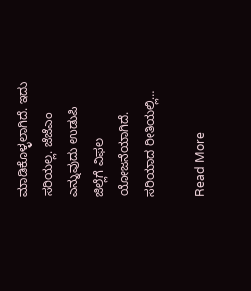ಮಾಡಿಕೊಳ್ಳಲಾಗಿದೆ. ಇದು ಸರಿಯಲ್ಲ. ಜೆಜೆಎಂ ಎನ್ನುವುದು ಉಡುಪಿ ಜಿಲ್ಲೆಗೆ ವಿಫಲ ಯೋಜನೆಯಾಗಿದೆ. ಸರಿಯಾದ ರೀತಿಯಲ್ಲಿ…

Read More